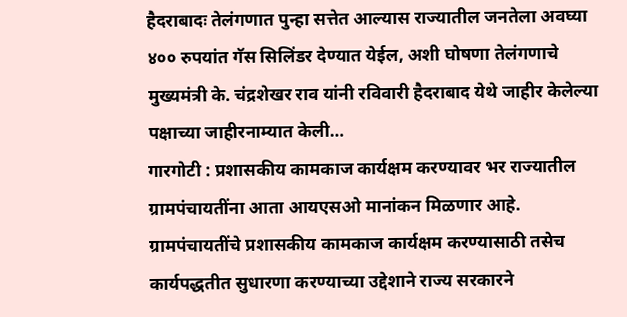हैदराबादः तेलंगणात पुन्हा सत्तेत आल्यास राज्यातील जनतेला अवघ्या ४०० रुपयांत गॅस सिलिंडर देण्यात येईल, अशी घोषणा तेलंगणाचे मुख्यमंत्री के. चंद्रशेखर राव यांनी रविवारी हैदराबाद येथे जाहीर केलेल्या पक्षाच्या जाहीरनाम्यात केली…
गारगोटी : प्रशासकीय कामकाज कार्यक्षम करण्यावर भर राज्यातील ग्रामपंचायतींना आता आयएसओ मानांकन मिळणार आहे. ग्रामपंचायतींचे प्रशासकीय कामकाज कार्यक्षम करण्यासाठी तसेच कार्यपद्धतीत सुधारणा करण्याच्या उद्देशाने राज्य सरकारने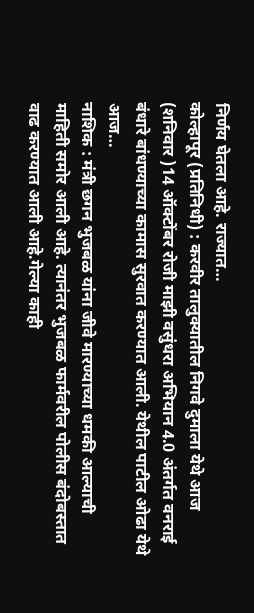निर्णय घेतला आहे. राज्यात…
कोल्हापूर (प्रतिनिधी) : करवीर तालुक्यातील निगवे दुमाला येथे आज (शनिवार )14 ऑक्टोंबर रोजी माझी वसुंधरा अभियान 4.0 अंतर्गत वनराई बंधारे बांधण्याच्या कामास सुरवात करण्यात आली. येथील पाटील ओढा येथे आज…
नाशिक : मंत्री छगन भुजबळ यांना जीवे मारण्याच्या धमकी आल्याची माहिती समोर आली आहे. त्यानंतर भुजबळ फार्मवरील पोलीस बंदोबस्तात वाढ करण्यात आली आहे.गेल्या काही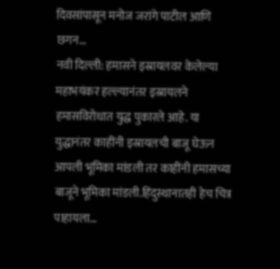दिवसांपासून मनोज जरांगे पाटील आणि छगन…
नवी दिल्ली: हमासने इस्रायलवर केलेल्या महाभयंकर हल्ल्यानंतर इस्रायलने हमासविरोधात युद्ध पुकारले आहे. या युद्धानंतर काहींनी इस्रायलची बाजू घेऊन आपली भूमिका मांडली तर काहींनी हमासच्या बाजूने भूमिका मांडली.हिंदुस्थानातही हेच चित्र पाहायला…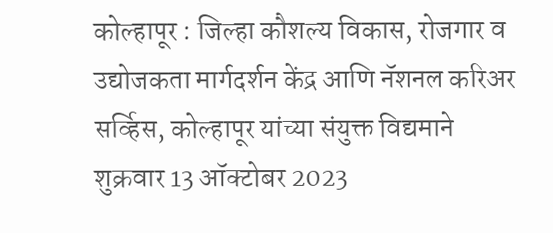कोल्हापूर : जिल्हा कौशल्य विकास, रोजगार व उद्योजकता मार्गदर्शन केंद्र आणि नॅशनल करिअर सर्व्हिस, कोल्हापूर यांच्या संयुक्त विद्यमाने शुक्रवार 13 ऑक्टोबर 2023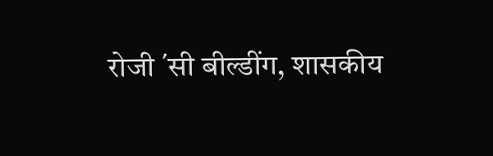रोजी ΄सी बील्डींग, शासकीय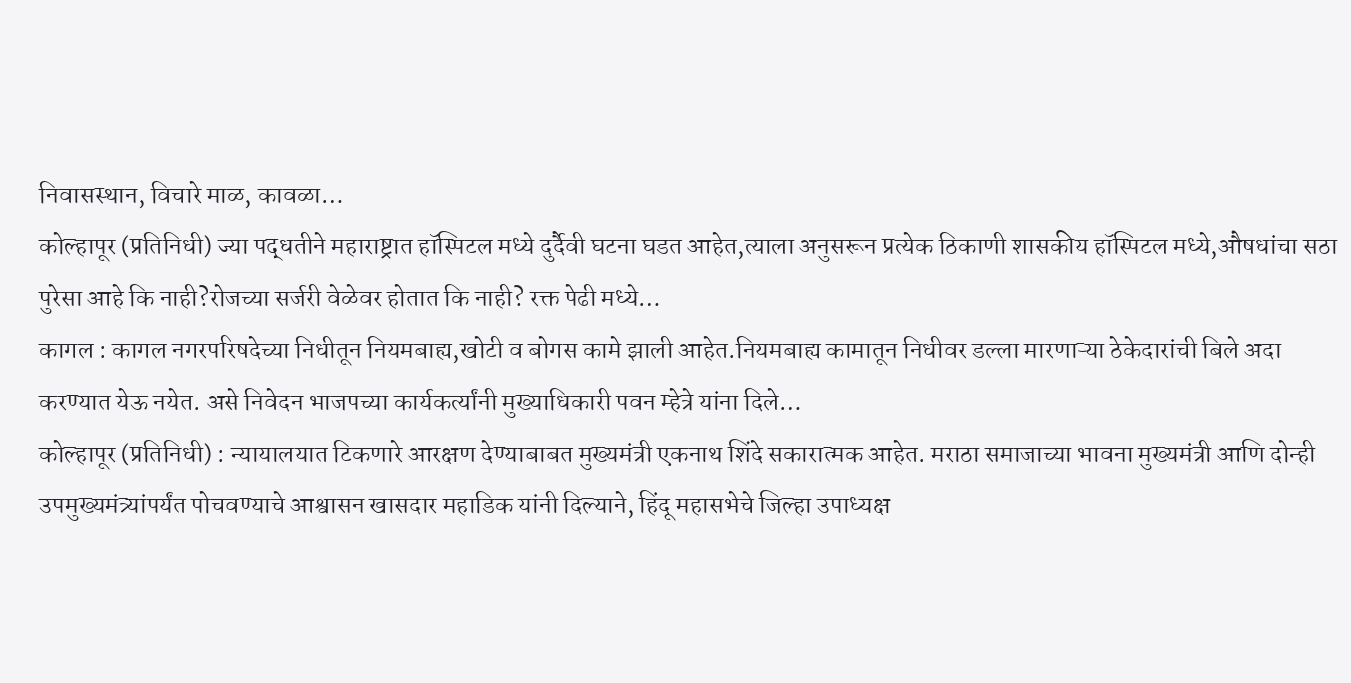निवासस्थान, विचारे माळ, कावळा…
कोल्हापूर (प्रतिनिधी) ज्या पद्धतीने महाराष्ट्रात हॉस्पिटल मध्ये दुर्दैवी घटना घडत आहेत,त्याला अनुसरून प्रत्येक ठिकाणी शासकीय हॉस्पिटल मध्ये,औषधांचा सठा पुरेसा आहे कि नाही?रोजच्या सर्जरी वेळेवर होतात कि नाही? रक्त पेढी मध्ये…
कागल : कागल नगरपरिषदेच्या निधीतून नियमबाह्य,खोटी व बोगस कामे झाली आहेत.नियमबाह्य कामातून निधीवर डल्ला मारणाऱ्या ठेकेदारांची बिले अदा करण्यात येऊ नयेत. असे निवेदन भाजपच्या कार्यकर्त्यांनी मुख्याधिकारी पवन म्हेत्रे यांना दिले…
कोल्हापूर (प्रतिनिधी) : न्यायालयात टिकणारे आरक्षण देण्याबाबत मुख्यमंत्री एकनाथ शिंदे सकारात्मक आहेत. मराठा समाजाच्या भावना मुख्यमंत्री आणि दोन्ही उपमुख्यमंत्र्यांपर्यंत पोचवण्याचे आश्वासन खासदार महाडिक यांनी दिल्याने, हिंदू महासभेचे जिल्हा उपाध्यक्ष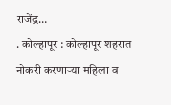राजेंद्र…
. कोल्हापूर : कोल्हापूर शहरात नोकरी करणाऱ्या महिला व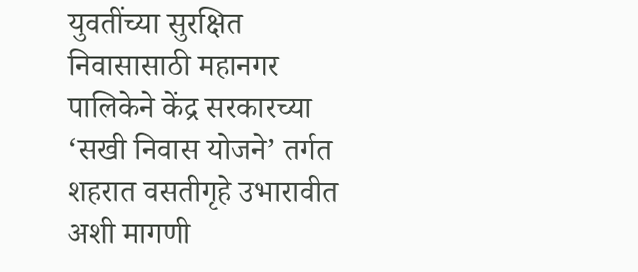युवतींच्या सुरक्षित निवासासाठी महानगर पालिकेने केंद्र सरकारच्या ‘सखी निवास योजने’ तर्गत शहरात वसतीगृहे उभारावीत अशी मागणी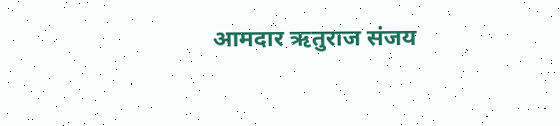आमदार ऋतुराज संजय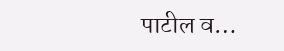पाटील व…